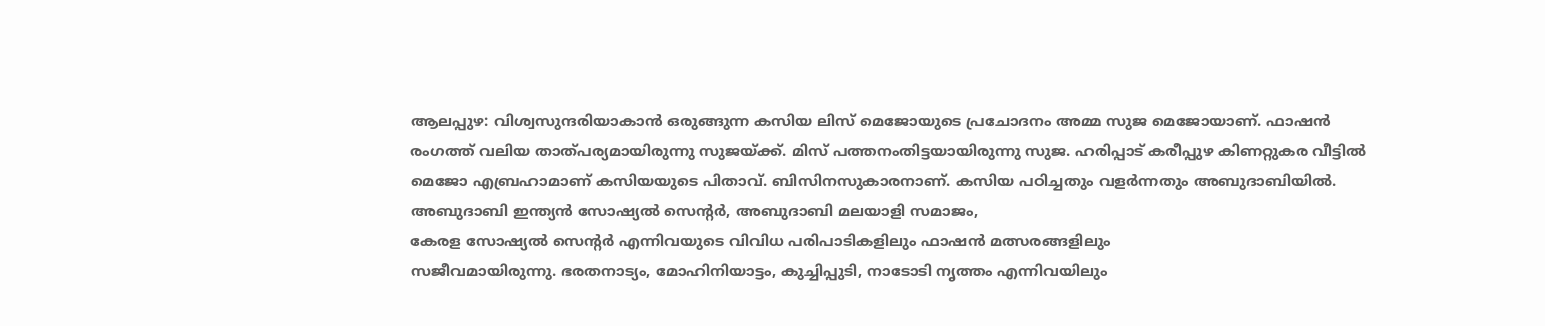ആലപ്പുഴ: വിശ്വസുന്ദരിയാകാൻ ഒരുങ്ങുന്ന കസിയ ലിസ് മെജോയുടെ പ്രചോദനം അമ്മ സുജ മെജോയാണ്. ഫാഷൻ രംഗത്ത് വലിയ താത്പര്യമായിരുന്നു സുജയ്ക്ക്. മിസ് പത്തനംതിട്ടയായിരുന്നു സുജ. ഹരിപ്പാട് കരീപ്പുഴ കിണറ്റുകര വീട്ടിൽ മെജോ എബ്രഹാമാണ് കസിയയുടെ പിതാവ്. ബിസിനസുകാരനാണ്. കസിയ പഠിച്ചതും വളർന്നതും അബുദാബിയിൽ. അബുദാബി ഇന്ത്യൻ സോഷ്യൽ സെന്റർ, അബുദാബി മലയാളി സമാജം,
കേരള സോഷ്യൽ സെന്റർ എന്നിവയുടെ വിവിധ പരിപാടികളിലും ഫാഷൻ മത്സരങ്ങളിലും
സജീവമായിരുന്നു. ഭരതനാട്യം, മോഹിനിയാട്ടം, കുച്ചിപ്പുടി, നാടോടി നൃത്തം എന്നിവയിലും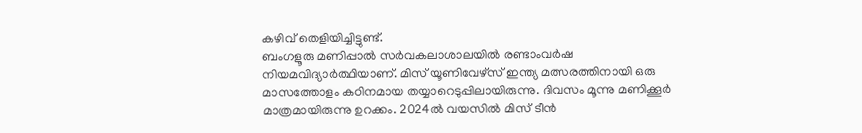കഴിവ് തെളിയിച്ചിട്ടുണ്ട്.
ബംഗളൂരു മണിപ്പാൽ സർവകലാശാലയിൽ രണ്ടാംവർഷ നിയമവിദ്യാർത്ഥിയാണ്. മിസ് യൂണിവേഴ്സ് ഇന്ത്യ മത്സരത്തിനായി ഒരു മാസത്തോളം കഠിനമായ തയ്യാറെടുപ്പിലായിരുന്നു. ദിവസം മൂന്നു മണിക്കൂർ മാത്രമായിരുന്നു ഉറക്കം. 2024ൽ വയസിൽ മിസ് ടീൻ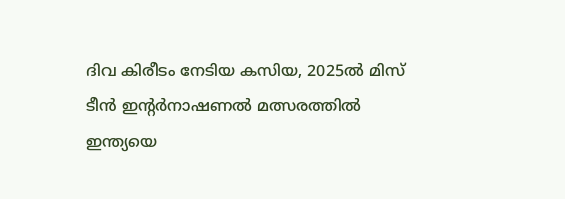ദിവ കിരീടം നേടിയ കസിയ, 2025ൽ മിസ് ടീൻ ഇന്റർനാഷണൽ മത്സരത്തിൽ ഇന്ത്യയെ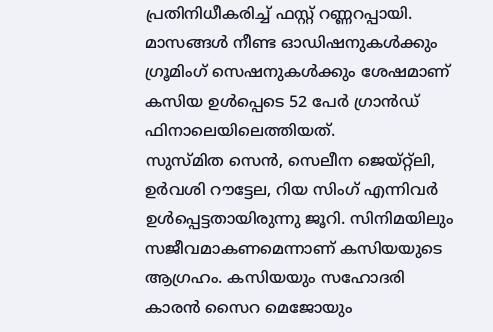പ്രതിനിധീകരിച്ച് ഫസ്റ്റ് റണ്ണറപ്പായി.
മാസങ്ങൾ നീണ്ട ഓഡിഷനുകൾക്കും ഗ്രൂമിംഗ് സെഷനുകൾക്കും ശേഷമാണ് കസിയ ഉൾപ്പെടെ 52 പേർ ഗ്രാൻഡ് ഫിനാലെയിലെത്തിയത്.
സുസ്മിത സെൻ, സെലീന ജെയ്റ്റ്ലി, ഉർവശി റൗട്ടേല, റിയ സിംഗ് എന്നിവർ ഉൾപ്പെട്ടതായിരുന്നു ജൂറി. സിനിമയിലും സജീവമാകണമെന്നാണ് കസിയയുടെ ആഗ്രഹം. കസിയയും സഹോദരി കാരൻ സൈറ മെജോയും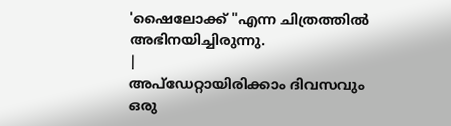'ഷൈലോക്ക് "എന്ന ചിത്രത്തിൽ അഭിനയിച്ചിരുന്നു.
|
അപ്ഡേറ്റായിരിക്കാം ദിവസവും
ഒരു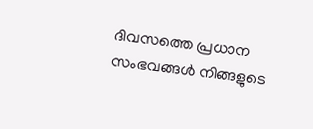ദിവസത്തെ പ്രധാന സംഭവങ്ങൾ നിങ്ങളുടെ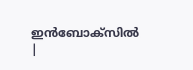ഇൻബോക്സിൽ |